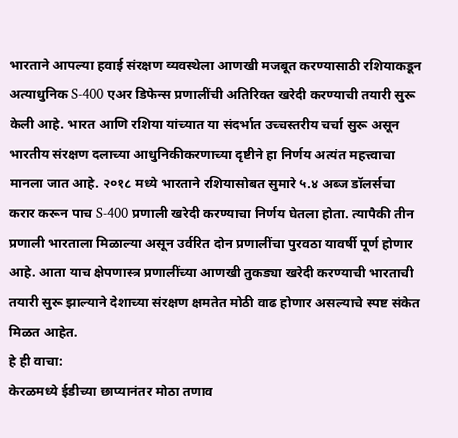भारताने आपल्या हवाई संरक्षण व्यवस्थेला आणखी मजबूत करण्यासाठी रशियाकडून अत्याधुनिक S-400 एअर डिफेन्स प्रणालींची अतिरिक्त खरेदी करण्याची तयारी सुरू केली आहे. भारत आणि रशिया यांच्यात या संदर्भात उच्चस्तरीय चर्चा सुरू असून भारतीय संरक्षण दलाच्या आधुनिकीकरणाच्या दृष्टीने हा निर्णय अत्यंत महत्त्वाचा मानला जात आहे. २०१८ मध्ये भारताने रशियासोबत सुमारे ५.४ अब्ज डॉलर्सचा करार करून पाच S-400 प्रणाली खरेदी करण्याचा निर्णय घेतला होता. त्यापैकी तीन प्रणाली भारताला मिळाल्या असून उर्वरित दोन प्रणालींचा पुरवठा यावर्षी पूर्ण होणार आहे. आता याच क्षेपणास्त्र प्रणालींच्या आणखी तुकड्या खरेदी करण्याची भारताची तयारी सुरू झाल्याने देशाच्या संरक्षण क्षमतेत मोठी वाढ होणार असल्याचे स्पष्ट संकेत मिळत आहेत.
हे ही वाचा:
केरळमध्ये ईडीच्या छाप्यानंतर मोठा तणाव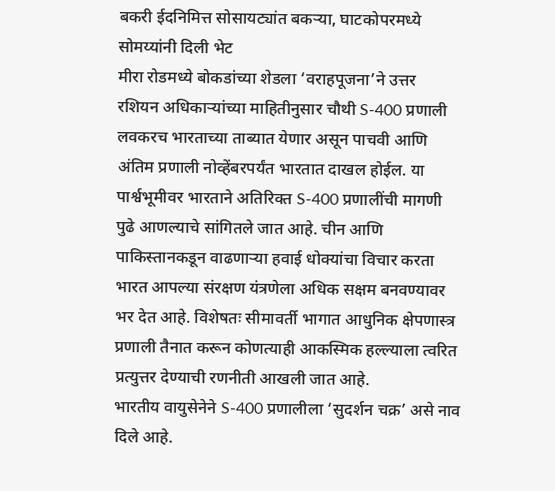बकरी ईदनिमित्त सोसायट्यांत बकऱ्या, घाटकोपरमध्ये सोमय्यांनी दिली भेट
मीरा रोडमध्ये बोकडांच्या शेडला ‘वराहपूजना’ने उत्तर
रशियन अधिकाऱ्यांच्या माहितीनुसार चौथी S-400 प्रणाली लवकरच भारताच्या ताब्यात येणार असून पाचवी आणि अंतिम प्रणाली नोव्हेंबरपर्यंत भारतात दाखल होईल. या पार्श्वभूमीवर भारताने अतिरिक्त S-400 प्रणालींची मागणी पुढे आणल्याचे सांगितले जात आहे. चीन आणि पाकिस्तानकडून वाढणाऱ्या हवाई धोक्यांचा विचार करता भारत आपल्या संरक्षण यंत्रणेला अधिक सक्षम बनवण्यावर भर देत आहे. विशेषतः सीमावर्ती भागात आधुनिक क्षेपणास्त्र प्रणाली तैनात करून कोणत्याही आकस्मिक हल्ल्याला त्वरित प्रत्युत्तर देण्याची रणनीती आखली जात आहे.
भारतीय वायुसेनेने S-400 प्रणालीला ‘सुदर्शन चक्र’ असे नाव दिले आहे.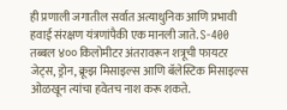ही प्रणाली जगातील सर्वात अत्याधुनिक आणि प्रभावी हवाई संरक्षण यंत्रणांपैकी एक मानली जाते. S-400 तब्बल ४०० किलोमीटर अंतरावरून शत्रूची फायटर जेट्स, ड्रोन, क्रूझ मिसाइल्स आणि बॅलेस्टिक मिसाइल्स ओळखून त्यांचा हवेतच नाश करू शकते.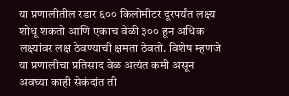या प्रणालीतील रडार ६०० किलोमीटर दूरपर्यंत लक्ष्य शोधू शकतो आणि एकाच वेळी ३०० हून अधिक लक्ष्यांवर लक्ष ठेवण्याची क्षमता ठेवतो. विशेष म्हणजे या प्रणालीचा प्रतिसाद वेळ अत्यंत कमी असून अवघ्या काही सेकंदांत ती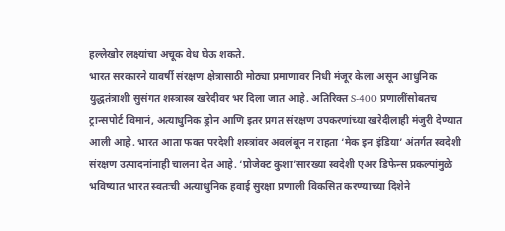हल्लेखोर लक्ष्यांचा अचूक वेध घेऊ शकते.
भारत सरकारने यावर्षी संरक्षण क्षेत्रासाठी मोठ्या प्रमाणावर निधी मंजूर केला असून आधुनिक युद्धतंत्राशी सुसंगत शस्त्रास्त्र खरेदीवर भर दिला जात आहे. अतिरिक्त S-400 प्रणालींसोबतच ट्रान्सपोर्ट विमानं, अत्याधुनिक ड्रोन आणि इतर प्रगत संरक्षण उपकरणांच्या खरेदीलाही मंजुरी देण्यात आली आहे. भारत आता फक्त परदेशी शस्त्रांवर अवलंबून न राहता ‘मेक इन इंडिया’ अंतर्गत स्वदेशी संरक्षण उत्पादनांनाही चालना देत आहे. ‘प्रोजेक्ट कुशा’सारख्या स्वदेशी एअर डिफेन्स प्रकल्पांमुळे भविष्यात भारत स्वतःची अत्याधुनिक हवाई सुरक्षा प्रणाली विकसित करण्याच्या दिशेने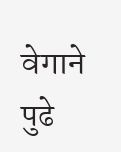वेगाने पुढे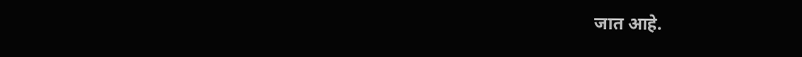जात आहे.